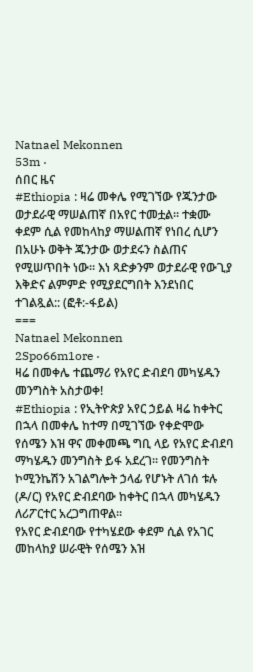Natnael Mekonnen
53m ·
ሰበር ዜና
#Ethiopia : ዛሬ መቀሌ የሚገኘው የጁንታው ወታደራዊ ማሠልጠኛ በአየር ተመቷል። ተቋሙ ቀደም ሲል የመከላከያ ማሠልጠኛ የነበረ ሲሆን በአሁኑ ወቅት ጁንታው ወታደሩን ስልጠና የሚሠጥበት ነው። እነ ጻድቃንም ወታደራዊ የውጊያ እቅድና ልምምድ የሚያደርግበት እንደነበር ተገልጿል:: (ፎቶ:-ፋይል)
===
Natnael Mekonnen
2Spo66m1ore ·
ዛሬ በመቀሌ ተጨማሪ የአየር ድብደባ መካሄዱን መንግስት አስታወቀ!
#Ethiopia : የኢትዮጵያ አየር ኃይል ዛሬ ከቀትር በኋላ በመቀሌ ከተማ በሚገኘው የቀድሞው የሰሜን እዝ ዋና መቀመጫ ግቢ ላይ የአየር ድብደባ ማካሄዱን መንግስት ይፋ አደረገ። የመንግስት ኮሚንኬሽን አገልግሎት ኃላፊ የሆኑት ለገሰ ቱሉ (ዶ/ር) የአየር ድብደባው ከቀትር በኋላ መካሄዱን ለሪፖርተር አረጋግጠዋል።
የአየር ድብደባው የተካሄደው ቀደም ሲል የአገር መከላከያ ሠራዊት የሰሜን እዝ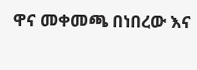ዋና መቀመጫ በነበረው እና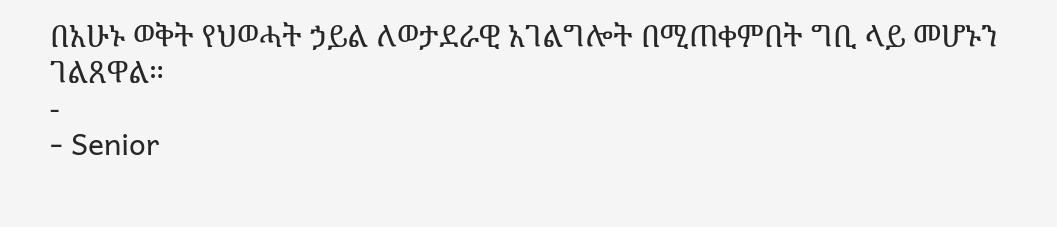በአሁኑ ወቅት የህወሓት ኃይል ለወታደራዊ አገልግሎት በሚጠቀምበት ግቢ ላይ መሆኑን ገልጸዋል።
-
- Senior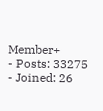Member+
- Posts: 33275
- Joined: 26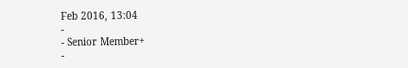Feb 2016, 13:04
-
- Senior Member+
-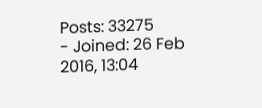Posts: 33275
- Joined: 26 Feb 2016, 13:04